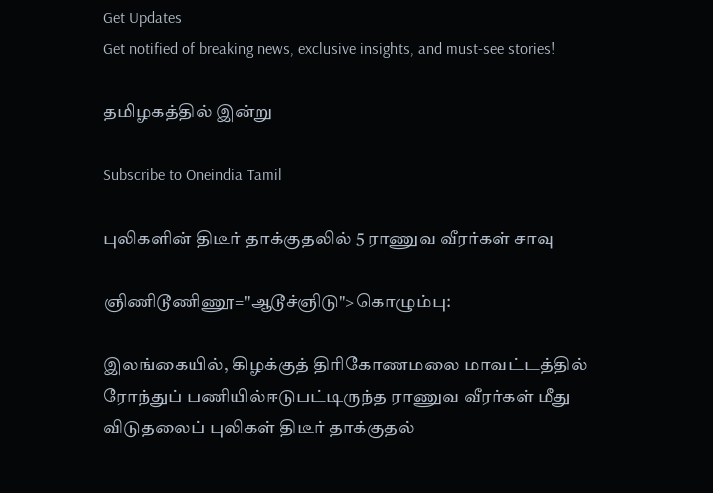Get Updates
Get notified of breaking news, exclusive insights, and must-see stories!

தமிழகத்தில் இன்று

Subscribe to Oneindia Tamil

புலிகளின் திடீர் தாக்குதலில் 5 ராணுவ வீரர்கள் சாவு

ஞிணிடூணிணூ="ஆடூச்ஞிடு">கொழும்பு:

இலங்கையில், கிழக்குத் திரிகோணமலை மாவட்டத்தில் ரோந்துப் பணியில்ஈடுபட்டிருந்த ராணுவ வீரர்கள் மீது விடுதலைப் புலிகள் திடீர் தாக்குதல்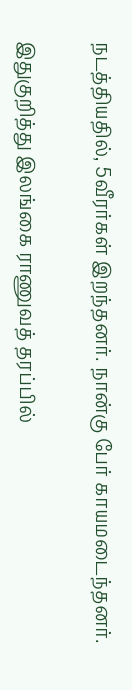நடத்தியதில், 5வீரர்கள் இறந்தனர். நான்கு பேர் காயமடைந்தனர்.

இதுகுறித்து இலங்கை ராணுவத் தரப்பில்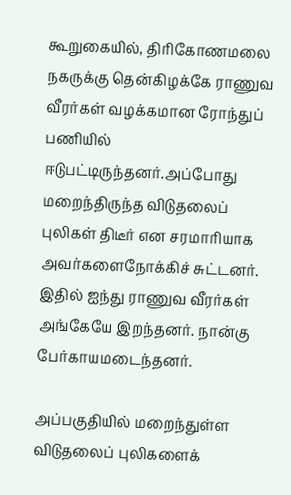கூறுகையில், திரிகோணமலை நகருக்கு தென்கிழக்கே ராணுவ வீரர்கள் வழக்கமான ரோந்துப் பணியில் ஈடுபட்டிருந்தனர்.அப்போது மறைந்திருந்த விடுதலைப் புலிகள் திடீர் என சரமாரியாக அவர்களைநோக்கிச் சுட்டனர். இதில் ஐந்து ராணுவ வீரர்கள் அங்கேயே இறந்தனர். நான்கு பேர்காயமடைந்தனர்.

அப்பகுதியில் மறைந்துள்ள விடுதலைப் புலிகளைக்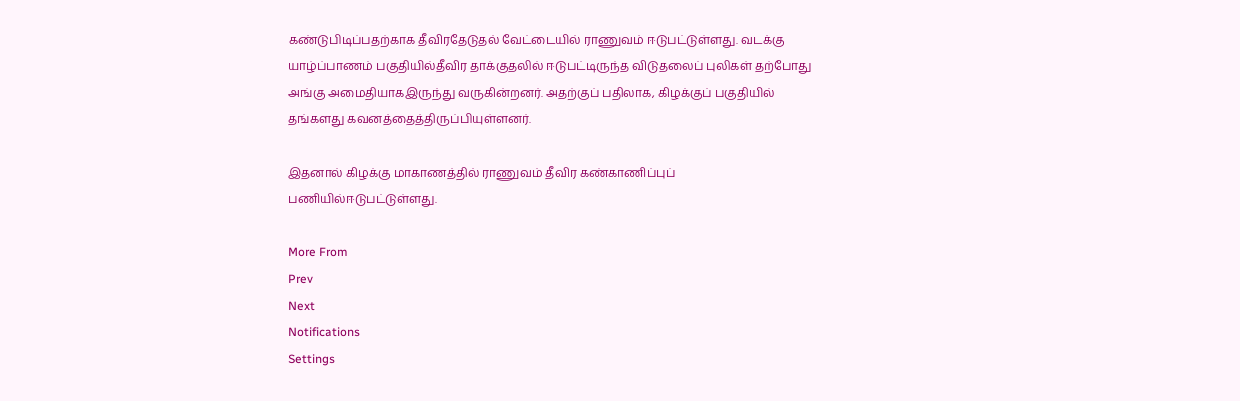கண்டுபிடிப்பதற்காக தீவிரதேடுதல் வேட்டையில் ராணுவம் ஈடுபட்டுள்ளது. வடக்கு யாழ்ப்பாணம் பகுதியில்தீவிர தாக்குதலில் ஈடுபட்டிருந்த விடுதலைப் புலிகள் தற்போது அங்கு அமைதியாகஇருந்து வருகின்றனர். அதற்குப் பதிலாக, கிழக்குப் பகுதியில் தங்களது கவனத்தைத்திருப்பியுள்ளனர்.

இதனால் கிழக்கு மாகாணத்தில் ராணுவம் தீவிர கண்காணிப்புப் பணியில்ஈடுபட்டுள்ளது.

More From
Prev
Next
Notifications
Settings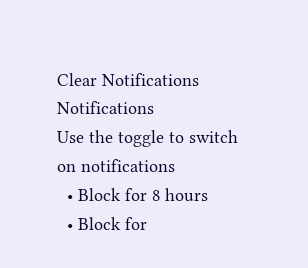Clear Notifications
Notifications
Use the toggle to switch on notifications
  • Block for 8 hours
  • Block for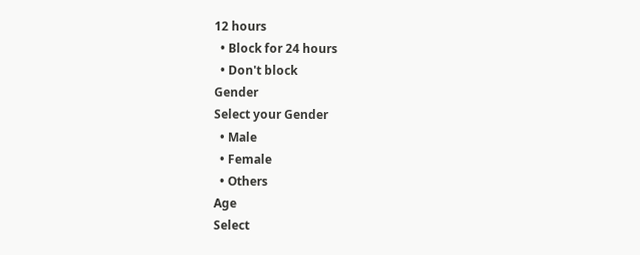12 hours
  • Block for 24 hours
  • Don't block
Gender
Select your Gender
  • Male
  • Female
  • Others
Age
Select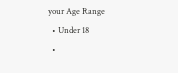your Age Range
  • Under 18
  •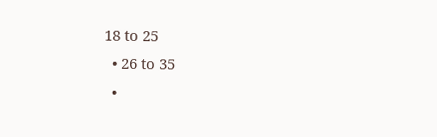18 to 25
  • 26 to 35
  •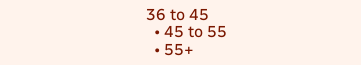36 to 45
  • 45 to 55
  • 55+